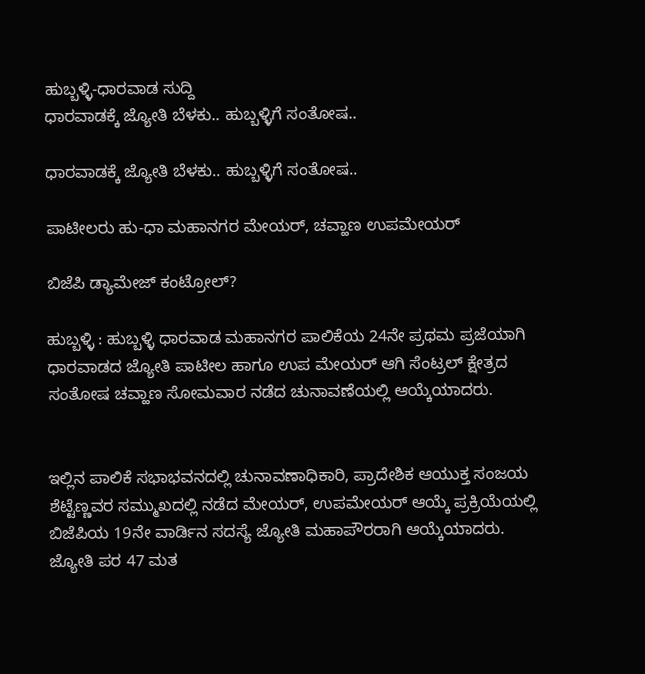ಹುಬ್ಬಳ್ಳಿ-ಧಾರವಾಡ ಸುದ್ದಿ
ಧಾರವಾಡಕ್ಕೆ ಜ್ಯೋತಿ ಬೆಳಕು.. ಹುಬ್ಬಳ್ಳಿಗೆ ಸಂತೋಷ..

ಧಾರವಾಡಕ್ಕೆ ಜ್ಯೋತಿ ಬೆಳಕು.. ಹುಬ್ಬಳ್ಳಿಗೆ ಸಂತೋಷ..

ಪಾಟೀಲರು ಹು-ಧಾ ಮಹಾನಗರ ಮೇಯರ್, ಚವ್ಹಾಣ ಉಪಮೇಯರ್

ಬಿಜೆಪಿ ಡ್ಯಾಮೇಜ್ ಕಂಟ್ರೋಲ್?

ಹುಬ್ಬಳ್ಳಿ : ಹುಬ್ಬಳ್ಳಿ ಧಾರವಾಡ ಮಹಾನಗರ ಪಾಲಿಕೆಯ 24ನೇ ಪ್ರಥಮ ಪ್ರಜೆಯಾಗಿ ಧಾರವಾಡದ ಜ್ಯೋತಿ ಪಾಟೀಲ ಹಾಗೂ ಉಪ ಮೇಯರ್ ಆಗಿ ಸೆಂಟ್ರಲ್ ಕ್ಷೇತ್ರದ ಸಂತೋಷ ಚವ್ಹಾಣ ಸೋಮವಾರ ನಡೆದ ಚುನಾವಣೆಯಲ್ಲಿ ಆಯ್ಕೆಯಾದರು.


ಇಲ್ಲಿನ ಪಾಲಿಕೆ ಸಭಾಭವನದಲ್ಲಿ ಚುನಾವಣಾಧಿಕಾರಿ, ಪ್ರಾದೇಶಿಕ ಆಯುಕ್ತ ಸಂಜಯ ಶೆಟ್ಟೆಣ್ಣವರ ಸಮ್ಮುಖದಲ್ಲಿ ನಡೆದ ಮೇಯರ್, ಉಪಮೇಯರ್ ಆಯ್ಕೆ ಪ್ರಕ್ರಿಯೆಯಲ್ಲಿ ಬಿಜೆಪಿಯ 19ನೇ ವಾರ್ಡಿನ ಸದಸ್ಯೆ ಜ್ಯೋತಿ ಮಹಾಪೌರರಾಗಿ ಆಯ್ಕೆಯಾದರು.
ಜ್ಯೋತಿ ಪರ 47 ಮತ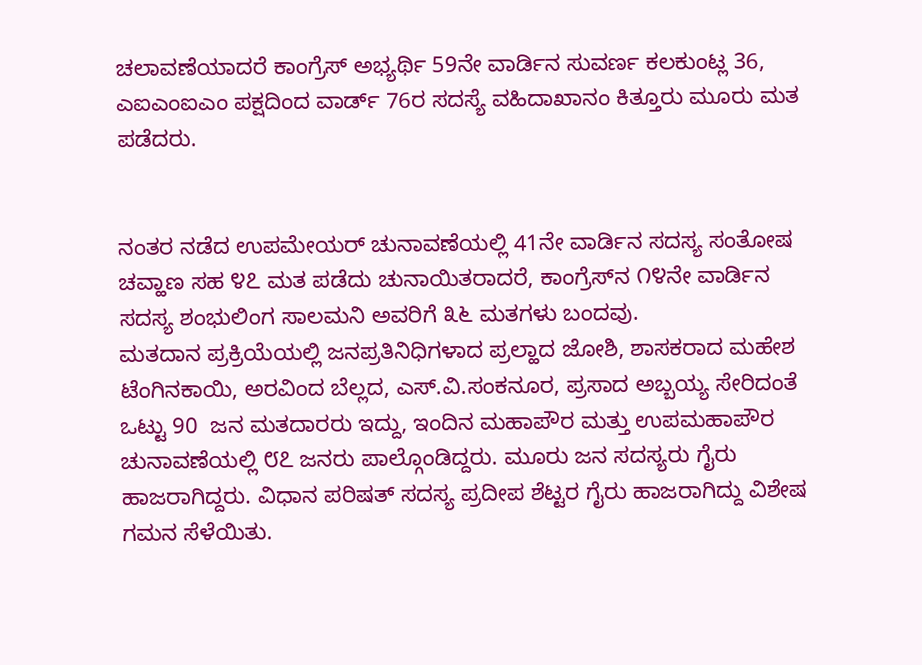ಚಲಾವಣೆಯಾದರೆ ಕಾಂಗ್ರೆಸ್ ಅಭ್ಯರ್ಥಿ 59ನೇ ವಾರ್ಡಿನ ಸುವರ್ಣ ಕಲಕುಂಟ್ಲ 36, ಎಐಎಂಐಎಂ ಪಕ್ಷದಿಂದ ವಾರ್ಡ್ 76ರ ಸದಸ್ಯೆ ವಹಿದಾಖಾನಂ ಕಿತ್ತೂರು ಮೂರು ಮತ ಪಡೆದರು.


ನಂತರ ನಡೆದ ಉಪಮೇಯರ್ ಚುನಾವಣೆಯಲ್ಲಿ 41ನೇ ವಾರ್ಡಿನ ಸದಸ್ಯ ಸಂತೋಷ ಚವ್ಹಾಣ ಸಹ ೪೭ ಮತ ಪಡೆದು ಚುನಾಯಿತರಾದರೆ, ಕಾಂಗ್ರೆಸ್‌ನ ೧೪ನೇ ವಾರ್ಡಿನ ಸದಸ್ಯ ಶಂಭುಲಿಂಗ ಸಾಲಮನಿ ಅವರಿಗೆ ೩೬ ಮತಗಳು ಬಂದವು.
ಮತದಾನ ಪ್ರಕ್ರಿಯೆಯಲ್ಲಿ ಜನಪ್ರತಿನಿಧಿಗಳಾದ ಪ್ರಲ್ಹಾದ ಜೋಶಿ, ಶಾಸಕರಾದ ಮಹೇಶ ಟೆಂಗಿನಕಾಯಿ, ಅರವಿಂದ ಬೆಲ್ಲದ, ಎಸ್.ವಿ.ಸಂಕನೂರ, ಪ್ರಸಾದ ಅಬ್ಬಯ್ಯ ಸೇರಿದಂತೆ ಒಟ್ಟು 90  ಜನ ಮತದಾರರು ಇದ್ದು, ಇಂದಿನ ಮಹಾಪೌರ ಮತ್ತು ಉಪಮಹಾಪೌರ ಚುನಾವಣೆಯಲ್ಲಿ ೮೭ ಜನರು ಪಾಲ್ಗೊಂಡಿದ್ದರು. ಮೂರು ಜನ ಸದಸ್ಯರು ಗೈರು ಹಾಜರಾಗಿದ್ದರು. ವಿಧಾನ ಪರಿಷತ್ ಸದಸ್ಯ ಪ್ರದೀಪ ಶೆಟ್ಟರ ಗೈರು ಹಾಜರಾಗಿದ್ದು ವಿಶೇಷ ಗಮನ ಸೆಳೆಯಿತು.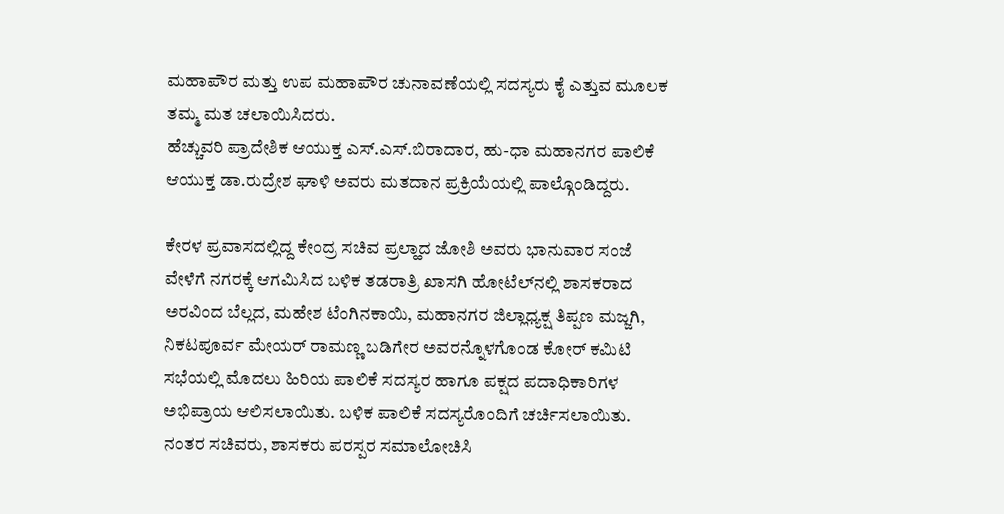ಮಹಾಪೌರ ಮತ್ತು ಉಪ ಮಹಾಪೌರ ಚುನಾವಣೆಯಲ್ಲಿ ಸದಸ್ಯರು ಕೈ ಎತ್ತುವ ಮೂಲಕ ತಮ್ಮ ಮತ ಚಲಾಯಿಸಿದರು.
ಹೆಚ್ಚುವರಿ ಪ್ರಾದೇಶಿಕ ಆಯುಕ್ತ ಎಸ್.ಎಸ್.ಬಿರಾದಾರ, ಹು-ಧಾ ಮಹಾನಗರ ಪಾಲಿಕೆ ಆಯುಕ್ತ ಡಾ.ರುದ್ರೇಶ ಘಾಳಿ ಅವರು ಮತದಾನ ಪ್ರಕ್ರಿಯೆಯಲ್ಲಿ ಪಾಲ್ಗೊಂಡಿದ್ದರು.

ಕೇರಳ ಪ್ರವಾಸದಲ್ಲಿದ್ದ ಕೇಂದ್ರ ಸಚಿವ ಪ್ರಲ್ಹಾದ ಜೋಶಿ ಅವರು ಭಾನುವಾರ ಸಂಜೆ ವೇಳೆಗೆ ನಗರಕ್ಕೆ ಆಗಮಿಸಿದ ಬಳಿಕ ತಡರಾತ್ರಿ ಖಾಸಗಿ ಹೋಟೆಲ್‌ನಲ್ಲಿ ಶಾಸಕರಾದ ಅರವಿಂದ ಬೆಲ್ಲದ, ಮಹೇಶ ಟೆಂಗಿನಕಾಯಿ, ಮಹಾನಗರ ಜಿಲ್ಲಾಧ್ಯಕ್ಷ ತಿಪ್ಪಣ ಮಜ್ಜಗಿ, ನಿಕಟಪೂರ್ವ ಮೇಯರ್ ರಾಮಣ್ಣ ಬಡಿಗೇರ ಅವರನ್ನೊಳಗೊಂಡ ಕೋರ್ ಕಮಿಟಿ ಸಭೆಯಲ್ಲಿ ಮೊದಲು ಹಿರಿಯ ಪಾಲಿಕೆ ಸದಸ್ಯರ ಹಾಗೂ ಪಕ್ಷದ ಪದಾಧಿಕಾರಿಗಳ ಅಭಿಪ್ರಾಯ ಆಲಿಸಲಾಯಿತು. ಬಳಿಕ ಪಾಲಿಕೆ ಸದಸ್ಯರೊಂದಿಗೆ ಚರ್ಚಿಸಲಾಯಿತು. ನಂತರ ಸಚಿವರು, ಶಾಸಕರು ಪರಸ್ಪರ ಸಮಾಲೋಚಿಸಿ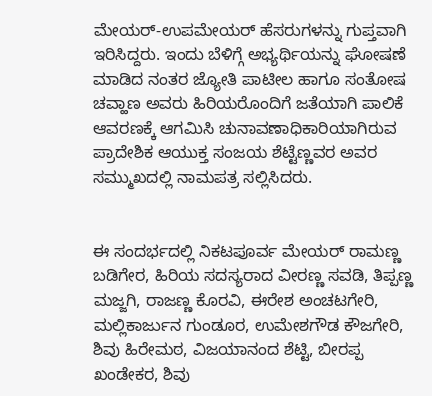ಮೇಯರ್-ಉಪಮೇಯರ್ ಹೆಸರುಗಳನ್ನು ಗುಪ್ತವಾಗಿ ಇರಿಸಿದ್ದರು. ಇಂದು ಬೆಳಿಗ್ಗೆ ಅಭ್ಯರ್ಥಿಯನ್ನು ಘೋಷಣೆ ಮಾಡಿದ ನಂತರ ಜ್ಯೋತಿ ಪಾಟೀಲ ಹಾಗೂ ಸಂತೋಷ ಚವ್ಹಾಣ ಅವರು ಹಿರಿಯರೊಂದಿಗೆ ಜತೆಯಾಗಿ ಪಾಲಿಕೆ ಆವರಣಕ್ಕೆ ಆಗಮಿಸಿ ಚುನಾವಣಾಧಿಕಾರಿಯಾಗಿರುವ ಪ್ರಾದೇಶಿಕ ಆಯುಕ್ತ ಸಂಜಯ ಶೆಟ್ಟೆಣ್ಣವರ ಅವರ ಸಮ್ಮುಖದಲ್ಲಿ ನಾಮಪತ್ರ ಸಲ್ಲಿಸಿದರು.


ಈ ಸಂದರ್ಭದಲ್ಲಿ ನಿಕಟಪೂರ್ವ ಮೇಯರ್ ರಾಮಣ್ಣ ಬಡಿಗೇರ, ಹಿರಿಯ ಸದಸ್ಯರಾದ ವೀರಣ್ಣ ಸವಡಿ, ತಿಪ್ಪಣ್ಣ ಮಜ್ಜಗಿ, ರಾಜಣ್ಣ ಕೊರವಿ, ಈರೇಶ ಅಂಚಟಗೇರಿ, ಮಲ್ಲಿಕಾರ್ಜುನ ಗುಂಡೂರ, ಉಮೇಶಗೌಡ ಕೌಜಗೇರಿ, ಶಿವು ಹಿರೇಮಠ, ವಿಜಯಾನಂದ ಶೆಟ್ಟಿ, ಬೀರಪ್ಪ ಖಂಡೇಕರ, ಶಿವು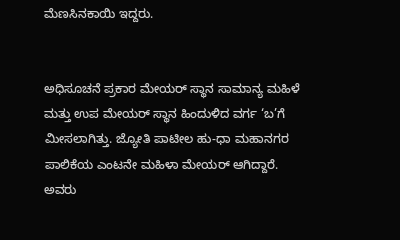ಮೆಣಸಿನಕಾಯಿ ಇದ್ದರು.


ಅಧಿಸೂಚನೆ ಪ್ರಕಾರ ಮೇಯರ್ ಸ್ಥಾನ ಸಾಮಾನ್ಯ ಮಹಿಳೆ ಮತ್ತು ಉಪ ಮೇಯರ್ ಸ್ಥಾನ ಹಿಂದುಳಿದ ವರ್ಗ ‘ಬ’ಗೆ ಮೀಸಲಾಗಿತ್ತು. ಜ್ಯೋತಿ ಪಾಟೀಲ ಹು-ಧಾ ಮಹಾನಗರ ಪಾಲಿಕೆಯ ಎಂಟನೇ ಮಹಿಳಾ ಮೇಯರ್ ಆಗಿದ್ದಾರೆ. ಅವರು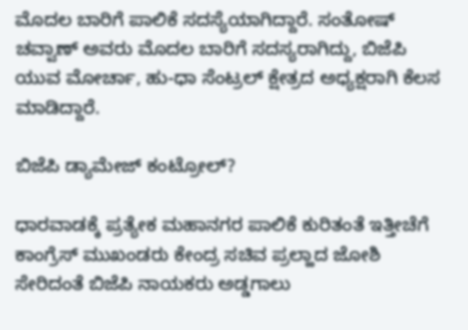ಮೊದಲ ಬಾರಿಗೆ ಪಾಲಿಕೆ ಸದಸ್ಯೆಯಾಗಿದ್ದಾರೆ. ಸಂತೋಷ್ ಚವ್ವಾಣ್ ಅವರು ಮೊದಲ ಬಾರಿಗೆ ಸದಸ್ಯರಾಗಿದ್ದು, ಬಿಜೆಪಿ ಯುವ ಮೋರ್ಚಾ, ಹು-ಧಾ ಸೆಂಟ್ರಲ್ ಕ್ಷೇತ್ರದ ಅಧ್ಯಕ್ಷರಾಗಿ ಕೆಲಸ ಮಾಡಿದ್ದಾರೆ.

ಬಿಜೆಪಿ ಡ್ಯಾಮೇಜ್ ಕಂಟ್ರೋಲ್?

ಧಾರವಾಡಕ್ಕೆ ಪ್ರತ್ಯೇಕ ಮಹಾನಗರ ಪಾಲಿಕೆ ಕುರಿತಂತೆ ಇತ್ತೀಚೆಗೆ ಕಾಂಗ್ರೆಸ್ ಮುಖಂಡರು ಕೇಂದ್ರ ಸಚಿವ ಪ್ರಲ್ಹಾದ ಜೋಶಿ ಸೇರಿದಂತೆ ಬಿಜೆಪಿ ನಾಯಕರು ಅಡ್ಡಗಾಲು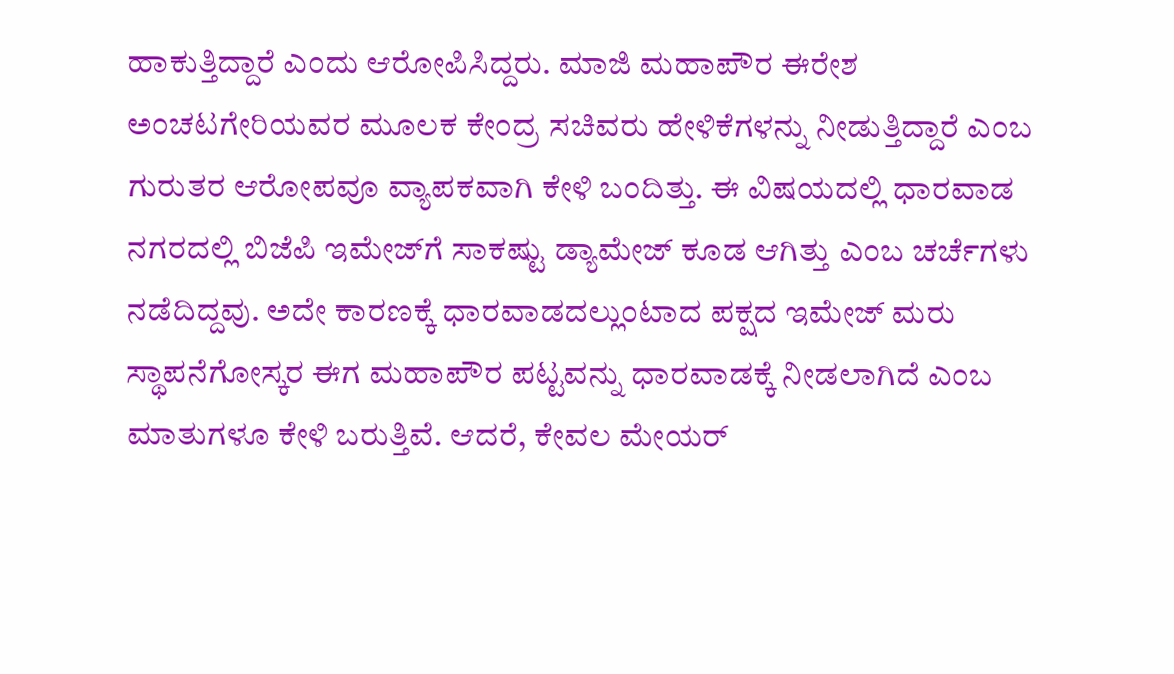ಹಾಕುತ್ತಿದ್ದಾರೆ ಎಂದು ಆರೋಪಿಸಿದ್ದರು. ಮಾಜಿ ಮಹಾಪೌರ ಈರೇಶ ಅಂಚಟಗೇರಿಯವರ ಮೂಲಕ ಕೇಂದ್ರ ಸಚಿವರು ಹೇಳಿಕೆಗಳನ್ನು ನೀಡುತ್ತಿದ್ದಾರೆ ಎಂಬ ಗುರುತರ ಆರೋಪವೂ ವ್ಯಾಪಕವಾಗಿ ಕೇಳಿ ಬಂದಿತ್ತು. ಈ ವಿಷಯದಲ್ಲಿ ಧಾರವಾಡ ನಗರದಲ್ಲಿ ಬಿಜೆಪಿ ಇಮೇಜ್‌ಗೆ ಸಾಕಷ್ಟು ಡ್ಯಾಮೇಜ್ ಕೂಡ ಆಗಿತ್ತು ಎಂಬ ಚರ್ಚೆಗಳು ನಡೆದಿದ್ದವು. ಅದೇ ಕಾರಣಕ್ಕೆ ಧಾರವಾಡದಲ್ಲುಂಟಾದ ಪಕ್ಷದ ಇಮೇಜ್ ಮರು ಸ್ಥಾಪನೆಗೋಸ್ಕರ ಈಗ ಮಹಾಪೌರ ಪಟ್ಟವನ್ನು ಧಾರವಾಡಕ್ಕೆ ನೀಡಲಾಗಿದೆ ಎಂಬ ಮಾತುಗಳೂ ಕೇಳಿ ಬರುತ್ತಿವೆ. ಆದರೆ, ಕೇವಲ ಮೇಯರ್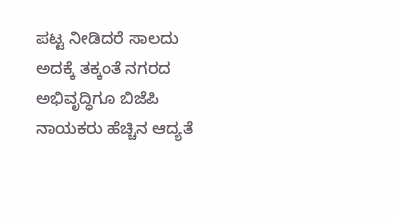ಪಟ್ಟ ನೀಡಿದರೆ ಸಾಲದು ಅದಕ್ಕೆ ತಕ್ಕಂತೆ ನಗರದ ಅಭಿವೃದ್ಧಿಗೂ ಬಿಜೆಪಿ ನಾಯಕರು ಹೆಚ್ಚಿನ ಆದ್ಯತೆ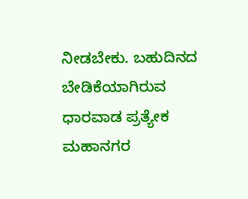ನೀಡಬೇಕು. ಬಹುದಿನದ ಬೇಡಿಕೆಯಾಗಿರುವ ಧಾರವಾಡ ಪ್ರತ್ಯೇಕ ಮಹಾನಗರ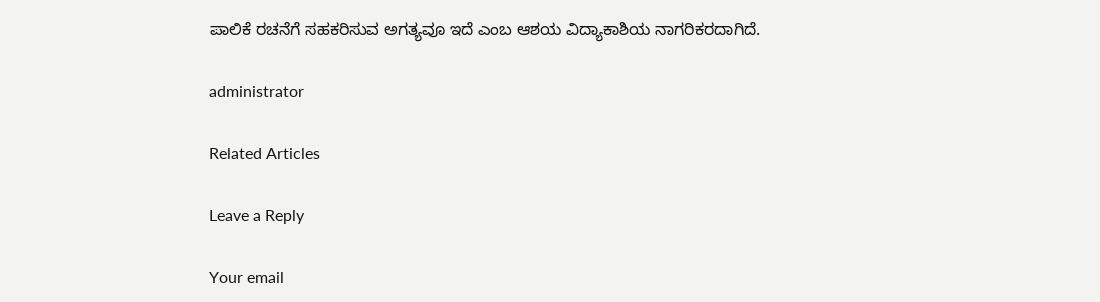ಪಾಲಿಕೆ ರಚನೆಗೆ ಸಹಕರಿಸುವ ಅಗತ್ಯವೂ ಇದೆ ಎಂಬ ಆಶಯ ವಿದ್ಯಾಕಾಶಿಯ ನಾಗರಿಕರದಾಗಿದೆ.

administrator

Related Articles

Leave a Reply

Your email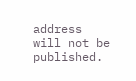address will not be published.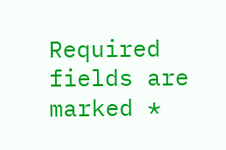Required fields are marked *